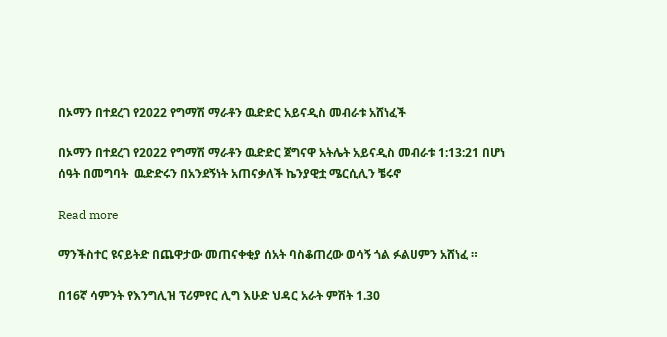በኦማን በተደረገ የ2022 የግማሽ ማራቶን ዉድድር አይናዲስ መብራቱ አሸነፈች

በኦማን በተደረገ የ2022 የግማሽ ማራቶን ዉድድር ጀግናዋ አትሌት አይናዲስ መብራቱ 1:13:21 በሆነ ሰዓት በመግባት  ዉድድሩን በአንደኝነት አጠናቃለች ኬንያዊቷ ሜርሲሊን ቼሩኖ

Read more

ማንችስተር ዩናይትድ በጨዋታው መጠናቀቂያ ሰአት ባስቆጠረው ወሳኝ ጎል ፉልሀምን አሸነፈ ።

በ16ኛ ሳምንት የእንግሊዝ ፕሪምየር ሊግ እሁድ ህዳር አራት ምሽት 1.30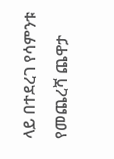ላይ በተደረገ የሳምንቱ የመጨረሻ ጨዋታ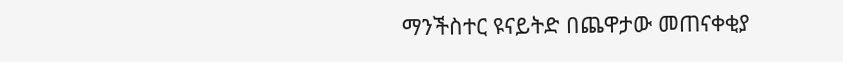ማንችስተር ዩናይትድ በጨዋታው መጠናቀቂያ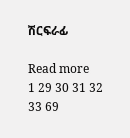ሽርፍራፊ

Read more
1 29 30 31 32 33 69